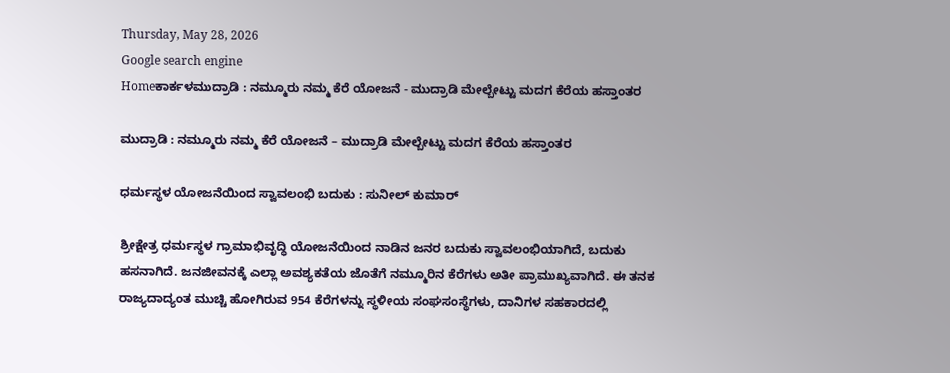Thursday, May 28, 2026
Google search engine
Homeಕಾರ್ಕಳಮುದ್ರಾಡಿ : ನಮ್ಮೂರು ನಮ್ಮ ಕೆರೆ ಯೋಜನೆ - ಮುದ್ರಾಡಿ ಮೇಲ್ಬೇಟ್ಟು ಮದಗ ಕೆರೆಯ ಹಸ್ತಾಂತರ

ಮುದ್ರಾಡಿ : ನಮ್ಮೂರು ನಮ್ಮ ಕೆರೆ ಯೋಜನೆ – ಮುದ್ರಾಡಿ ಮೇಲ್ಬೇಟ್ಟು ಮದಗ ಕೆರೆಯ ಹಸ್ತಾಂತರ

ಧರ್ಮಸ್ಥಳ ಯೋಜನೆಯಿಂದ ಸ್ವಾವಲಂಭಿ ಬದುಕು : ಸುನೀಲ್‌ ಕುಮಾರ್‌

ಶ್ರೀಕ್ಷೇತ್ರ ಧರ್ಮಸ್ಥಳ ಗ್ರಾಮಾಭಿವೃದ್ಧಿ ಯೋಜನೆಯಿಂದ ನಾಡಿನ ಜನರ ಬದುಕು ಸ್ವಾವಲಂಭಿಯಾಗಿದೆ, ಬದುಕು ಹಸನಾಗಿದೆ. ಜನಜೀವನಕ್ಕೆ ಎಲ್ಲಾ ಅವಶ್ಯಕತೆಯ ಜೊತೆಗೆ ನಮ್ಮೂರಿನ ಕೆರೆಗಳು ಅತೀ ಪ್ರಾಮುಖ್ಯವಾಗಿದೆ. ಈ ತನಕ ರಾಜ್ಯದಾದ್ಯಂತ ಮುಚ್ಚಿ ಹೋಗಿರುವ 954 ಕೆರೆಗಳನ್ನು ಸ್ಥಳೀಯ ಸಂಘಸಂಸ್ಥೆಗಳು, ದಾನಿಗಳ ಸಹಕಾರದಲ್ಲಿ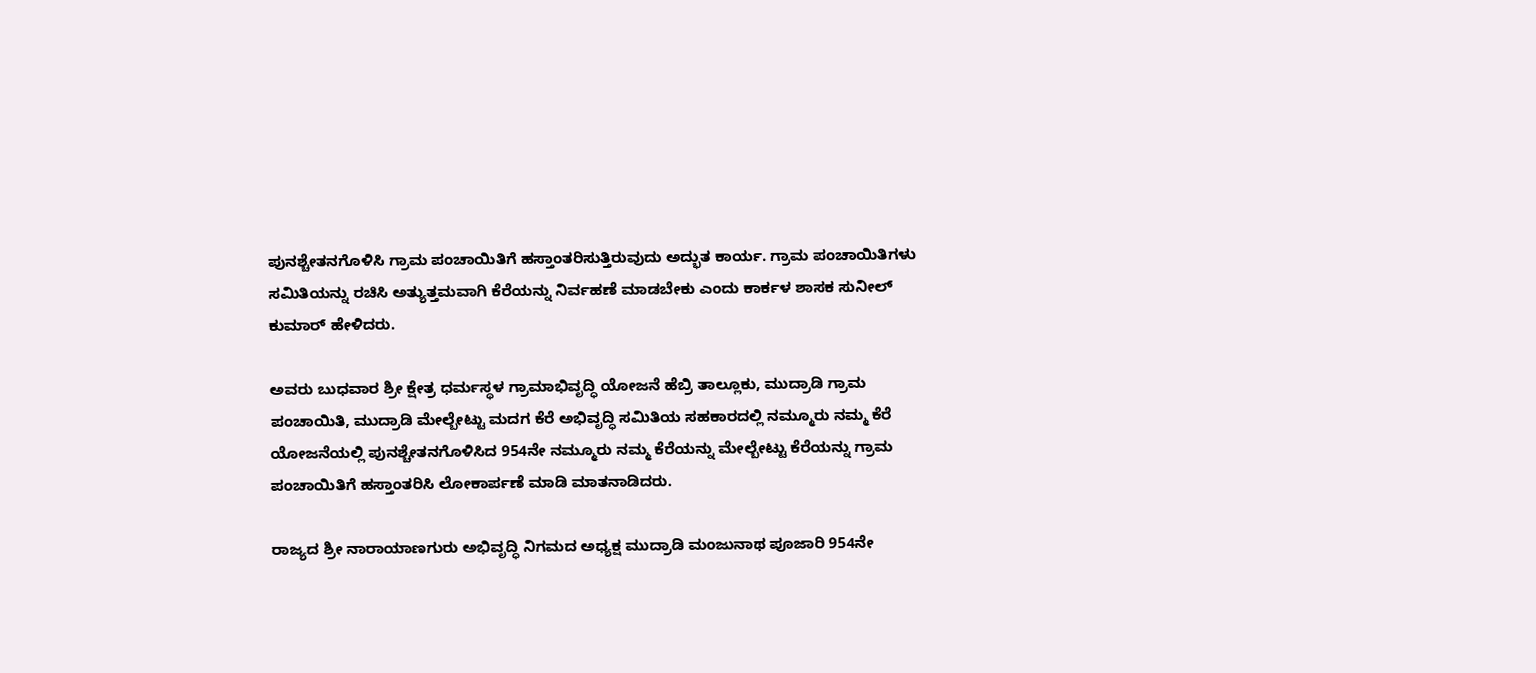ಪುನಶ್ಚೇತನಗೊಳಿಸಿ ಗ್ರಾಮ ಪಂಚಾಯಿತಿಗೆ ಹಸ್ತಾಂತರಿಸುತ್ತಿರುವುದು ಅದ್ಭುತ ಕಾರ್ಯ. ಗ್ರಾಮ ಪಂಚಾಯಿತಿಗಳು ಸಮಿತಿಯನ್ನು ರಚಿಸಿ ಅತ್ಯುತ್ತಮವಾಗಿ ಕೆರೆಯನ್ನು ನಿರ್ವಹಣೆ ಮಾಡಬೇಕು ಎಂದು ಕಾರ್ಕಳ ಶಾಸಕ ಸುನೀಲ್‌ ಕುಮಾರ್‌ ಹೇಳಿದರು.

ಅವರು ಬುಧವಾರ ಶ್ರೀ ಕ್ಷೇತ್ರ ಧರ್ಮಸ್ಥಳ ಗ್ರಾಮಾಭಿವೃದ್ಧಿ ಯೋಜನೆ ಹೆಬ್ರಿ ತಾಲ್ಲೂಕು, ಮುದ್ರಾಡಿ ಗ್ರಾಮ ಪಂಚಾಯಿತಿ, ಮುದ್ರಾಡಿ ಮೇಲ್ಬೇಟ್ಟು ಮದಗ ಕೆರೆ ಅಭಿವೃದ್ಧಿ ಸಮಿತಿಯ ಸಹಕಾರದಲ್ಲಿ ನಮ್ಮೂರು ನಮ್ಮ ಕೆರೆ ಯೋಜನೆಯಲ್ಲಿ ಪುನಶ್ಚೇತನಗೊಳಿಸಿದ 954ನೇ ನಮ್ಮೂರು ನಮ್ಮ ಕೆರೆಯನ್ನು ಮೇಲ್ಬೇಟ್ಟು ಕೆರೆಯನ್ನು ಗ್ರಾಮ ಪಂಚಾಯಿತಿಗೆ ಹಸ್ತಾಂತರಿಸಿ ಲೋಕಾರ್ಪಣೆ ಮಾಡಿ ಮಾತನಾಡಿದರು.

ರಾಜ್ಯದ ಶ್ರೀ ನಾರಾಯಾಣಗುರು ಅಭಿವೃದ್ಧಿ ನಿಗಮದ ಅಧ್ಯಕ್ಷ ಮುದ್ರಾಡಿ ಮಂಜುನಾಥ ಪೂಜಾರಿ 954ನೇ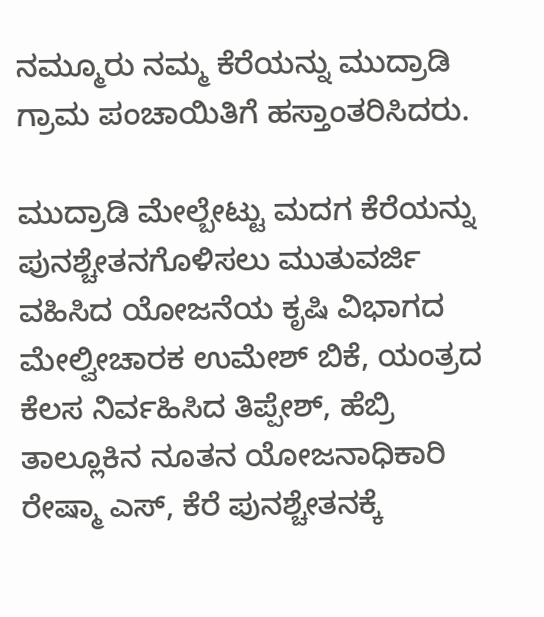ನಮ್ಮೂರು ನಮ್ಮ ಕೆರೆಯನ್ನು ಮುದ್ರಾಡಿ ಗ್ರಾಮ ಪಂಚಾಯಿತಿಗೆ ಹಸ್ತಾಂತರಿಸಿದರು.

ಮುದ್ರಾಡಿ ಮೇಲ್ಬೇಟ್ಟು ಮದಗ ಕೆರೆಯನ್ನು ಪುನಶ್ಚೇತನಗೊಳಿಸಲು ಮುತುವರ್ಜಿ ವಹಿಸಿದ ಯೋಜನೆಯ ಕೃಷಿ ವಿಭಾಗದ ಮೇಲ್ವೀಚಾರಕ ಉಮೇಶ್‌ ಬಿಕೆ, ಯಂತ್ರದ ಕೆಲಸ ನಿರ್ವಹಿಸಿದ ತಿಪ್ಪೇಶ್‌, ಹೆಬ್ರಿ ತಾಲ್ಲೂಕಿನ ನೂತನ ಯೋಜನಾಧಿಕಾರಿ ರೇಷ್ಮಾ ಎಸ್‌, ಕೆರೆ ಪುನಶ್ಚೇತನಕ್ಕೆ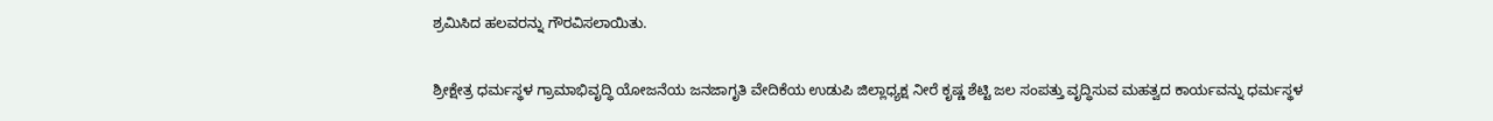ಶ್ರಮಿಸಿದ ಹಲವರನ್ನು ಗೌರವಿಸಲಾಯಿತು.

ಶ್ರೀಕ್ಷೇತ್ರ ಧರ್ಮಸ್ಥಳ ಗ್ರಾಮಾಭಿವೃದ್ಧಿ ಯೋಜನೆಯ ಜನಜಾಗೃತಿ ವೇದಿಕೆಯ ಉಡುಪಿ ಜಿಲ್ಲಾಧ್ಯಕ್ಷ ನೀರೆ ಕೃಷ್ಣ ಶೆಟ್ಟಿ ಜಲ ಸಂಪತ್ತು ವೃದ್ಧಿಸುವ ಮಹತ್ವದ ಕಾರ್ಯವನ್ನು ಧರ್ಮಸ್ಥಳ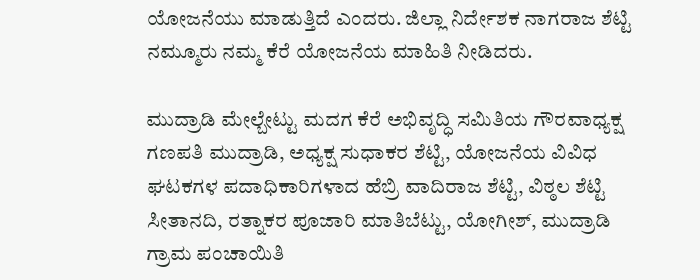ಯೋಜನೆಯು ಮಾಡುತ್ತಿದೆ ಎಂದರು. ಜಿಲ್ಲಾ ನಿರ್ದೇಶಕ ನಾಗರಾಜ ಶೆಟ್ಟಿ ನಮ್ಮೂರು ನಮ್ಮ ಕೆರೆ ಯೋಜನೆಯ ಮಾಹಿತಿ ನೀಡಿದರು.

ಮುದ್ರಾಡಿ ಮೇಲ್ಬೇಟ್ಟು ಮದಗ ಕೆರೆ ಅಭಿವೃದ್ಧಿ ಸಮಿತಿಯ ಗೌರವಾಧ್ಯಕ್ಷ ಗಣಪತಿ ಮುದ್ರಾಡಿ, ಅಧ್ಯಕ್ಷ ಸುಧಾಕರ ಶೆಟ್ಟಿ, ಯೋಜನೆಯ ವಿವಿಧ ಘಟಕಗಳ ಪದಾಧಿಕಾರಿಗಳಾದ ಹೆಬ್ರಿ ವಾದಿರಾಜ ಶೆಟ್ಟಿ, ವಿಠ್ಠಲ ಶೆಟ್ಟಿ ಸೀತಾನದಿ, ರತ್ನಾಕರ ಪೂಜಾರಿ ಮಾತಿಬೆಟ್ಟು, ಯೋಗೀಶ್‌, ಮುದ್ರಾಡಿ ಗ್ರಾಮ ಪಂಚಾಯಿತಿ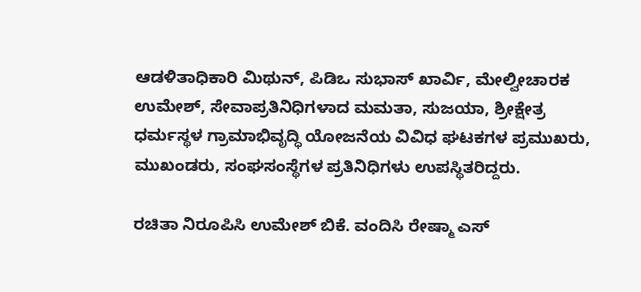ಆಡಳಿತಾಧಿಕಾರಿ ಮಿಥುನ್‌, ಪಿಡಿಒ ಸುಭಾಸ್‌ ಖಾರ್ವಿ, ಮೇಲ್ವೀಚಾರಕ ಉಮೇಶ್‌, ಸೇವಾಪ್ರತಿನಿಧಿಗಳಾದ ಮಮತಾ, ಸುಜಯಾ, ಶ್ರೀಕ್ಷೇತ್ರ ಧರ್ಮಸ್ಥಳ ಗ್ರಾಮಾಭಿವೃದ್ಧಿ ಯೋಜನೆಯ ವಿವಿಧ ಘಟಕಗಳ ಪ್ರಮುಖರು, ಮುಖಂಡರು, ಸಂಘಸಂಸ್ಥೆಗಳ ಪ್ರತಿನಿಧಿಗಳು ಉಪಸ್ಥಿತರಿದ್ದರು.

ರಚಿತಾ ನಿರೂಪಿಸಿ ಉಮೇಶ್‌ ಬಿಕೆ. ವಂದಿಸಿ ರೇಷ್ಮಾ ಎಸ್‌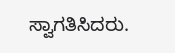ಸ್ವಾಗತಿಸಿದರು.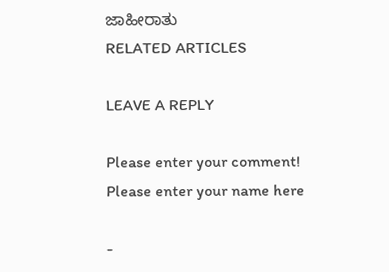ಜಾಹೀರಾತು
RELATED ARTICLES

LEAVE A REPLY

Please enter your comment!
Please enter your name here

-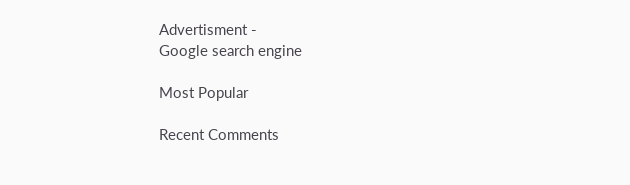Advertisment -
Google search engine

Most Popular

Recent Comments